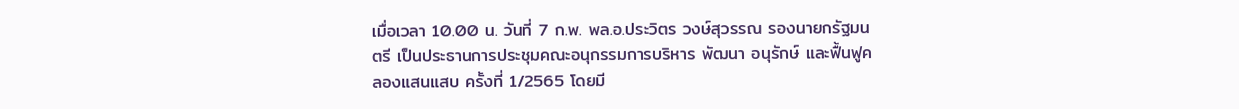เมื่อเวลา 10.00 น. วันที่ 7 ก.พ. พล.อ.ประวิตร วงษ์สุวรรณ รองนายกรัฐมนตรี เป็นประธานการประชุมคณะอนุกรรมการบริหาร พัฒนา อนุรักษ์ และฟื้นฟูคลองแสนแสบ ครั้งที่ 1/2565 โดยมี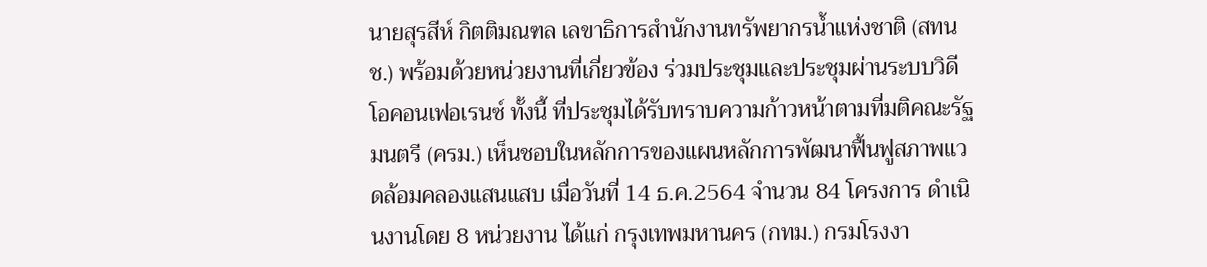นายสุรสีห์ กิตติมณฑล เลขาธิการสำนักงานทรัพยากรน้ำแห่งชาติ (สทนช.) พร้อมด้วยหน่วยงานที่เกี่ยวข้อง ร่วมประชุมและประชุมผ่านระบบวิดีโอคอนเฟอเรนซ์ ทั้งนี้ ที่ประชุมได้รับทราบความก้าวหน้าตามที่มติคณะรัฐมนตรี (ครม.) เห็นชอบในหลักการของแผนหลักการพัฒนาฟื้นฟูสภาพแวดล้อมคลองแสนแสบ เมื่อวันที่ 14 ธ.ค.2564 จำนวน 84 โครงการ ดำเนินงานโดย 8 หน่วยงาน ได้แก่ กรุงเทพมหานคร (กทม.) กรมโรงงา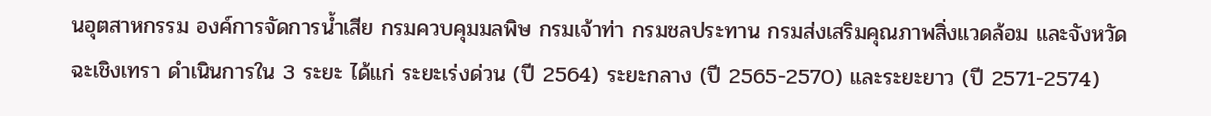นอุตสาหกรรม องค์การจัดการน้ำเสีย กรมควบคุมมลพิษ กรมเจ้าท่า กรมชลประทาน กรมส่งเสริมคุณภาพสิ่งแวดล้อม และจังหวัดฉะเชิงเทรา ดำเนินการใน 3 ระยะ ได้แก่ ระยะเร่งด่วน (ปี 2564) ระยะกลาง (ปี 2565-2570) และระยะยาว (ปี 2571-2574)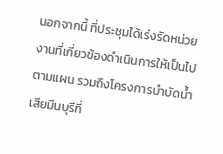นอกจากนี้ ที่ประชุมได้เร่งรัดหน่วยงานที่เกี่ยวข้องดำเนินการให้เป็นไปตามแผน รวมถึงโครงการบำบัดน้ำเสียมีนบุรีที่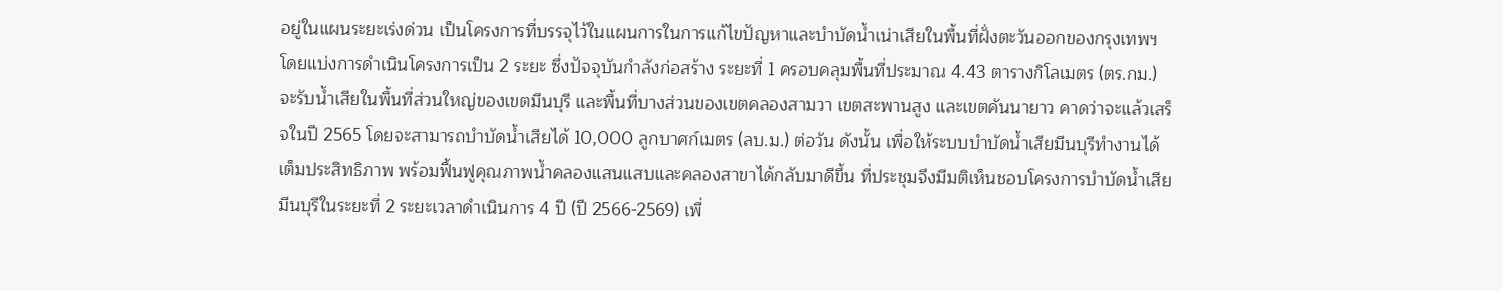อยู่ในแผนระยะเร่งด่วน เป็นโครงการที่บรรจุไว้ในแผนการในการแก้ไขปัญหาและบำบัดน้ำเน่าเสียในพื้นที่ฝั่งตะวันออกของกรุงเทพฯ โดยแบ่งการดำเนินโครงการเป็น 2 ระยะ ซึ่งปัจจุบันกำลังก่อสร้าง ระยะที่ 1 ครอบคลุมพื้นที่ประมาณ 4.43 ตารางกิโลเมตร (ตร.กม.) จะรับน้ำเสียในพื้นที่ส่วนใหญ่ของเขตมีนบุรี และพื้นที่บางส่วนของเขตคลองสามวา เขตสะพานสูง และเขตคันนายาว คาดว่าจะแล้วเสร็จในปี 2565 โดยจะสามารถบำบัดน้ำเสียได้ 10,000 ลูกบาศก์เมตร (ลบ.ม.) ต่อวัน ดังนั้น เพื่อให้ระบบบำบัดน้ำเสียมีนบุรีทำงานได้เต็มประสิทธิภาพ พร้อมฟื้นฟูคุณภาพน้ำคลองแสนแสบและคลองสาขาได้กลับมาดีขึ้น ที่ประชุมจึงมีมติเห็นชอบโครงการบำบัดน้ำเสียมีนบุรีในระยะที่ 2 ระยะเวลาดำเนินการ 4 ปี (ปี 2566-2569) เพื่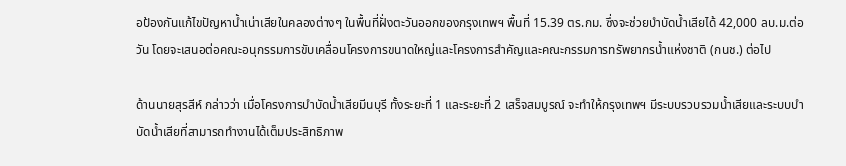อป้องกันแก้ไขปัญหาน้ำเน่าเสียในคลองต่างๆ ในพื้นที่ฝั่งตะวันออกของกรุงเทพฯ พื้นที่ 15.39 ตร.กม. ซึ่งจะช่วยบำบัดน้ำเสียได้ 42,000 ลบ.ม.ต่อวัน โดยจะเสนอต่อคณะอนุกรรมการขับเคลื่อนโครงการขนาดใหญ่และโครงการสำคัญและคณะกรรมการทรัพยากรน้ำแห่งชาติ (กนช.) ต่อไป

ด้านนายสุรสีห์ กล่าวว่า เมื่อโครงการบำบัดน้ำเสียมีนบุรี ทั้งระยะที่ 1 และระยะที่ 2 เสร็จสมบูรณ์ จะทำให้กรุงเทพฯ มีระบบรวบรวมน้ำเสียและระบบบำบัดน้ำเสียที่สามารถทำงานได้เต็มประสิทธิภาพ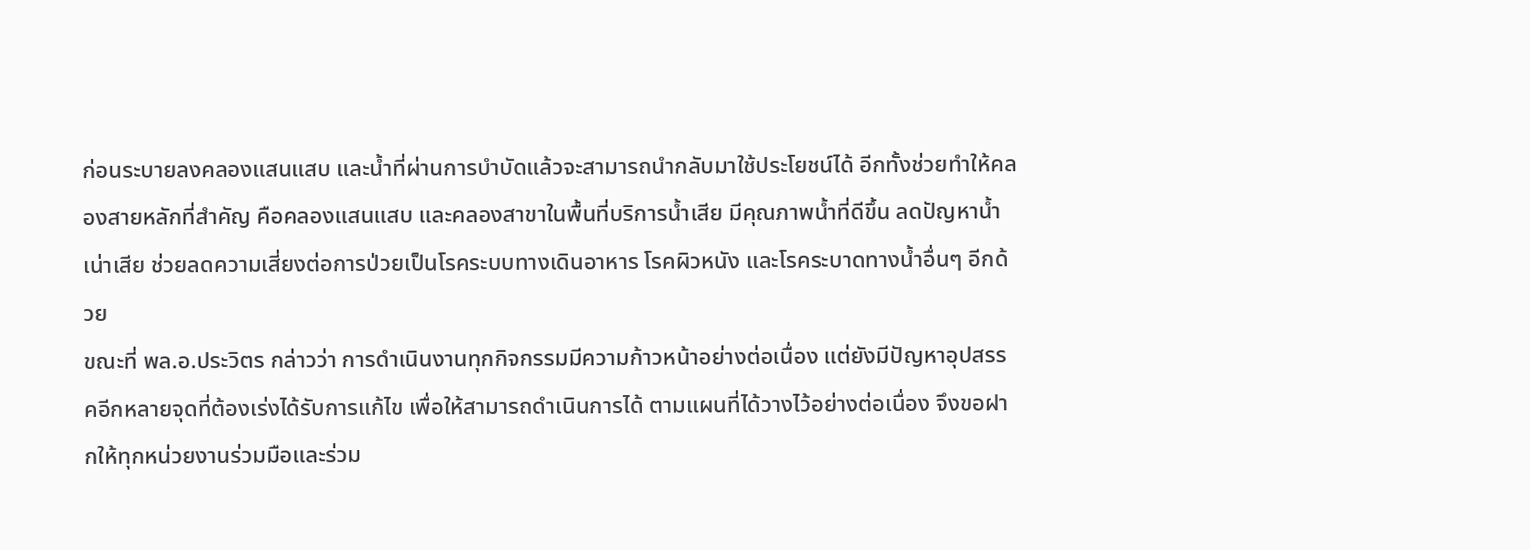ก่อนระบายลงคลองแสนแสบ และน้ำที่ผ่านการบำบัดแล้วจะสามารถนำกลับมาใช้ประโยชน์ได้ อีกทั้งช่วยทำให้คลองสายหลักที่สำคัญ คือคลองแสนแสบ และคลองสาขาในพื้นที่บริการน้ำเสีย มีคุณภาพน้ำที่ดีขึ้น ลดปัญหาน้ำเน่าเสีย ช่วยลดความเสี่ยงต่อการป่วยเป็นโรคระบบทางเดินอาหาร โรคผิวหนัง และโรคระบาดทางน้ำอื่นๆ อีกด้วย
ขณะที่ พล.อ.ประวิตร กล่าวว่า การดำเนินงานทุกกิจกรรมมีความก้าวหน้าอย่างต่อเนื่อง แต่ยังมีปัญหาอุปสรรคอีกหลายจุดที่ต้องเร่งได้รับการแก้ไข เพื่อให้สามารถดำเนินการได้ ตามแผนที่ได้วางไว้อย่างต่อเนื่อง จึงขอฝากให้ทุกหน่วยงานร่วมมือและร่วม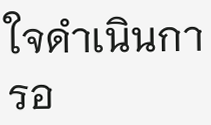ใจดำเนินการอ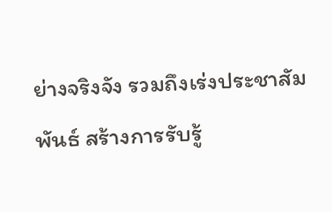ย่างจริงจัง รวมถึงเร่งประชาสัมพันธ์ สร้างการรับรู้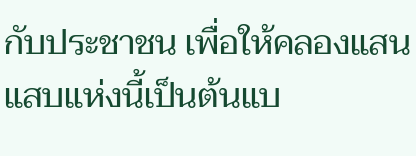กับประชาชน เพื่อให้คลองแสนแสบแห่งนี้เป็นต้นแบ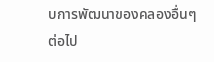บการพัฒนาของคลองอื่นๆ ต่อไป